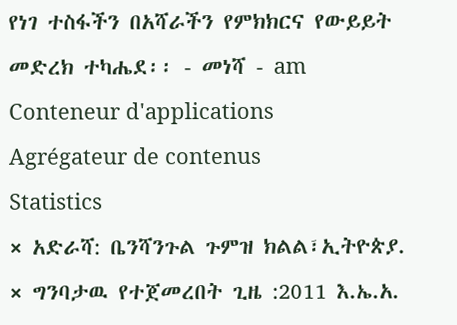የነገ ተስፋችን በአሻራችን የምክክርና የውይይት መድረክ ተካሔደ፡፡ - መነሻ - am
Conteneur d'applications
Agrégateur de contenus
Statistics
× አድራሻ: ቤንሻንጉል ጉምዝ ክልል፣ኢትዮጵያ.
× ግንባታዉ የተጀመረበት ጊዜ :2011 እ.ኤ.አ.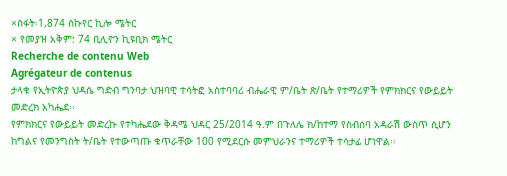×ስፋት፡1,874 ስኩየር ኪሎ ሜትር
× የመያዝ አቅም: 74 ቢሊዮን ኪዩቢክ ሜትር
Recherche de contenu Web
Agrégateur de contenus
ታላቁ የኢትዮጵያ ህዳሴ ግድብ ግንባታ ህዝባዊ ተሳትፎ አስተባባሪ ብሔራዊ ም/ቤት ጽ/ቤት የተማሪዎች የምክክርና የውይይት መድረክ አካሔደ፡፡
የምክክርና የውይይት መድረኩ የተካሔደው ቅዳሜ ህዳር 25/2014 ዓ.ም በጉለሌ ክ/ከተማ የስብሰባ አዳራሽ ውስጥ ሲሆን ከግልና የመንግስት ት/ቤት የተውጣጡ ቁጥራቸው 100 የሚደርሱ መምህራንና ተማሪዎች ተሳታፊ ሆነዋል፡፡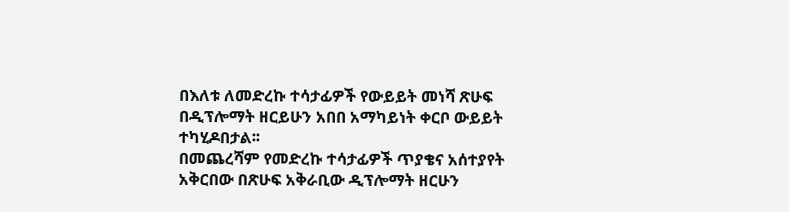በእለቱ ለመድረኩ ተሳታፊዎች የውይይት መነሻ ጽሁፍ በዲፕሎማት ዘርይሁን አበበ አማካይነት ቀርቦ ውይይት ተካሂዶበታል፡፡
በመጨረሻም የመድረኩ ተሳታፊዎች ጥያቄና አሰተያየት አቅርበው በጽሁፍ አቅራቢው ዲፕሎማት ዘርሁን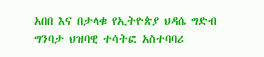አበበ እና በታላቁ የኢትዮጵያ ህዳሴ ግድብ ግንባታ ህዝባዊ ተሳትፎ አስተባባሪ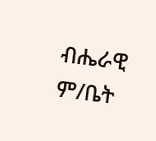ብሔራዊ ም/ቤት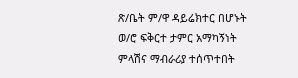ጽ/ቤት ም/ዋ ዳይሬክተር በሆኑት ወ/ሮ ፍቅርተ ታምር አማካኝነት ምላሽና ማብራሪያ ተሰጥተበት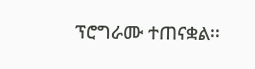ፕሮግራሙ ተጠናቋል፡፡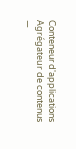Conteneur d'applications
Agrégateur de contenus
—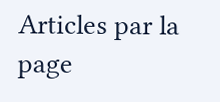Articles par la page